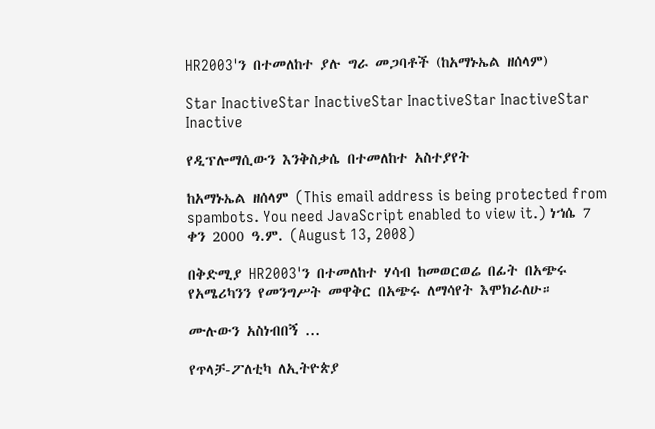HR2003'ን በተመለከተ ያሉ ግራ መጋባቶች (ከአማኑኤል ዘሰላም)

Star InactiveStar InactiveStar InactiveStar InactiveStar Inactive

የዲፕሎማሲውን እንቅስቃሴ በተመለከተ አስተያየት

ከአማኑኤል ዘሰላም (This email address is being protected from spambots. You need JavaScript enabled to view it.) ነኀሴ 7 ቀን 2000 ዓ.ም. (August 13, 2008)

በቅድሚያ HR2003'ን በተመለከተ ሃሳብ ከመወርወሬ በፊት በአጭሩ የአሜሪካንን የመንግሥት መዋቅር በአጭሩ ለማሳየት እሞክራለሁ።

ሙሉውን አስነብበኝ ...

የጥላቻ-ፖለቲካ ለኢትዮጵያ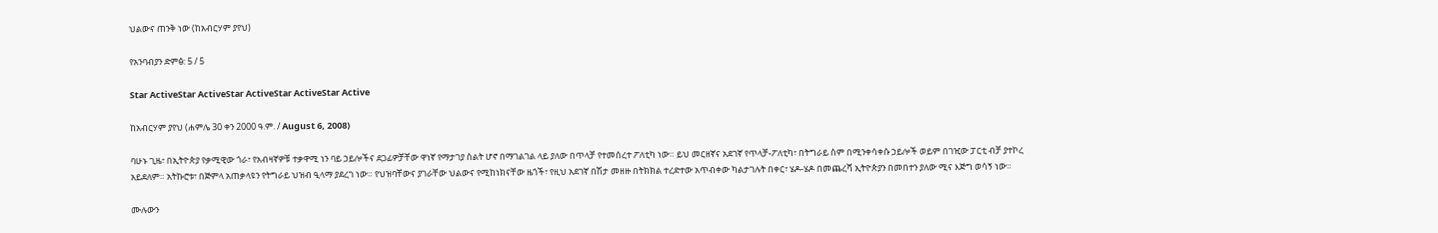ህልውና ጠንቅ ነው (ከአብርሃም ያየህ)

የአንባብያን ድምፅ: 5 / 5

Star ActiveStar ActiveStar ActiveStar ActiveStar Active

ከአብርሃም ያየህ (ሐምሌ 30 ቀን 2000 ዓ.ም. / August 6, 2008)

ባሁኑ ጊዜ፣ በኢትዮጵያ የቃሚዊው ጎራ፣ የአብዛኛዎቹ ተቃዋሚ ነን ባይ ኃይሎችና ደጋፊዎቻቸው ዋነኛ የማታገያ ስልት ሆኖ በማገልገል ላይ ያለው በጥላቻ የተመሰረተ ፖለቲካ ነው። ይህ መርዘኛና አደገኛ የጥላቻ-ፖለቲካ፣ በትግራይ ስም በሚንቀሳቀሱ ኃይሎች ወይም በገዢው ፓርቲ ብቻ ያተኮረ አይደለም። አትኩሮቱ፣ በጅምላ አጠቃላዩን የትግራይ ህዝብ ዒላማ ያደረገ ነው። የህዝባቸውና ያገራቸው ህልውና የሚከነክናቸው ዜጎች፣ የዚህ አደገኛ በሽታ መዘዙ በትክክል ተረድተው አጥብቀው ካልታገሉት በቀር፣ ሄዶ-ሄዶ በመጨረሻ ኢትዮጵያን በመበተን ያለው ሚና እጅግ ወሳኝ ነው።

ሙሉውን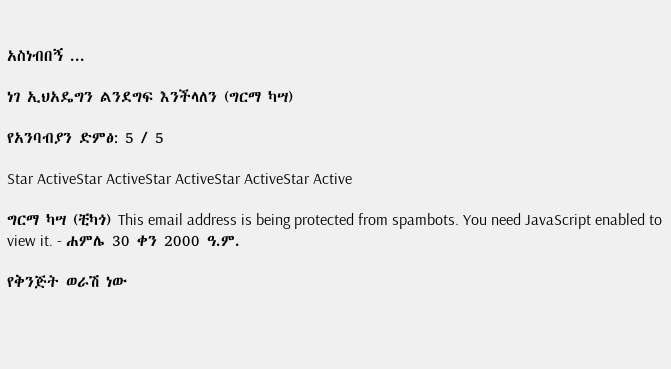አስነብበኝ ...

ነገ ኢህአዴግን ልንደግፍ እንችላለን (ግርማ ካሣ)

የአንባብያን ድምፅ: 5 / 5

Star ActiveStar ActiveStar ActiveStar ActiveStar Active

ግርማ ካሣ (ቺካጎ) This email address is being protected from spambots. You need JavaScript enabled to view it. - ሐምሌ 30 ቀን 2000 ዓ.ም.

የቅንጅት ወራሽ ነው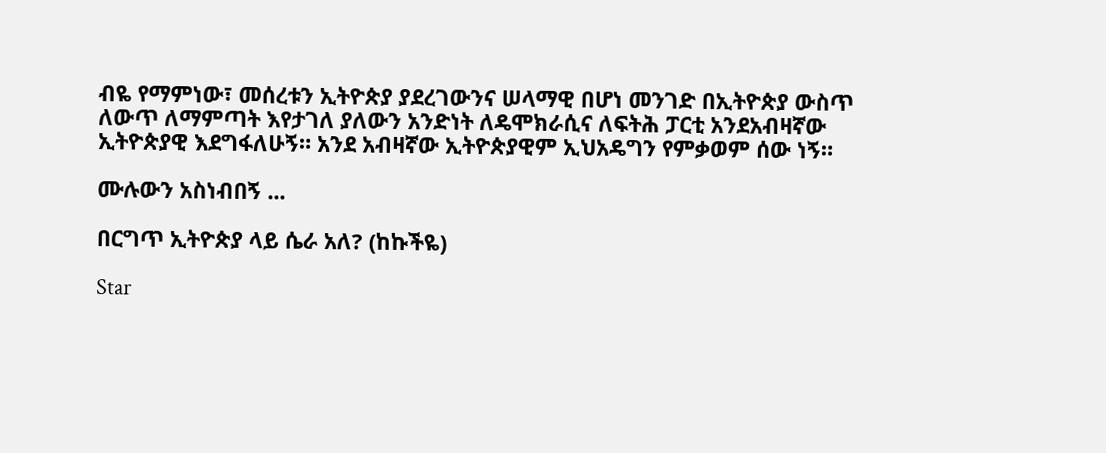ብዬ የማምነው፣ መሰረቱን ኢትዮጵያ ያደረገውንና ሠላማዊ በሆነ መንገድ በኢትዮጵያ ውስጥ ለውጥ ለማምጣት እየታገለ ያለውን አንድነት ለዴሞክራሲና ለፍትሕ ፓርቲ አንደአብዛኛው ኢትዮጵያዊ እደግፋለሁኝ። አንደ አብዛኛው ኢትዮጵያዊም ኢህአዴግን የምቃወም ሰው ነኝ።

ሙሉውን አስነብበኝ ...

በርግጥ ኢትዮጵያ ላይ ሴራ አለ? (ከኩችዬ)

Star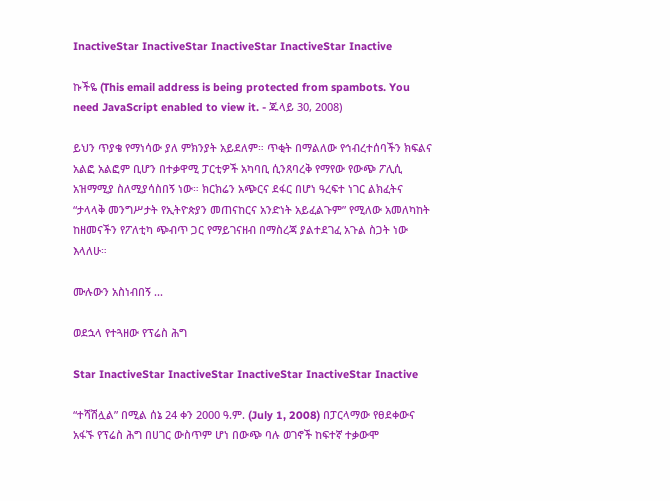InactiveStar InactiveStar InactiveStar InactiveStar Inactive

ኩችዬ (This email address is being protected from spambots. You need JavaScript enabled to view it. - ጁላይ 30, 2008)

ይህን ጥያቄ የማነሳው ያለ ምክንያት አይደለም። ጥቂት በማልለው የኅብረተሰባችን ክፍልና አልፎ አልፎም ቢሆን በተቃዋሚ ፓርቲዎች አካባቢ ሲንጸባረቅ የማየው የውጭ ፖሊሲ አዝማሚያ ስለሚያሳስበኝ ነው። ክርክሬን አጭርና ደፋር በሆነ ዓረፍተ ነገር ልክፈትና “ታላላቅ መንግሥታት የኢትዮጵያን መጠናከርና አንድነት አይፈልጉም” የሚለው አመለካከት ከዘመናችን የፖለቲካ ጭብጥ ጋር የማይገናዘብ በማስረጃ ያልተደገፈ አጉል ስጋት ነው እላለሁ።

ሙሉውን አስነብበኝ ...

ወደኋላ የተጓዘው የፕሬስ ሕግ

Star InactiveStar InactiveStar InactiveStar InactiveStar Inactive

“ተሻሽሏል” በሚል ሰኔ 24 ቀን 2000 ዓ.ም. (July 1, 2008) በፓርላማው የፀደቀውና አፋኙ የፕሬስ ሕግ በሀገር ውስጥም ሆነ በውጭ ባሉ ወገኖች ከፍተኛ ተቃውሞ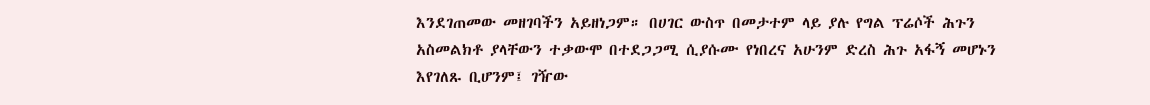እንደገጠመው መዘገባችን አይዘነጋም። በሀገር ውስጥ በመታተም ላይ ያሉ የግል ፕሬሶች ሕጉን አስመልክቶ ያላቸውን ተቃውሞ በተደጋጋሚ ሲያሱሙ የነበረና አሁንም ድረስ ሕጉ አፋኝ መሆኑን እየገለጹ ቢሆንም፤ ገዥው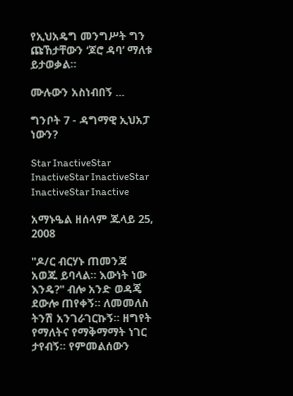የኢህአዴግ መንግሥት ግን ጩኸታቸውን ‘ጆሮ ዳባ’ ማለቱ ይታወቃል።

ሙሉውን አስነብበኝ ...

ግንቦት 7 - ዳግማዊ ኢህአፓ ነውን?

Star InactiveStar InactiveStar InactiveStar InactiveStar Inactive

አማኑዔል ዘሰላም ጁላይ 25, 2008

"ዶ/ር ብርሃኑ ጠመንጃ አወጁ ይባላል። እውነት ነው እንዴ?" ብሎ አንድ ወዳጄ ደውሎ ጠየቀኝ። ለመመለስ ትንሽ አንገራገርኩኝ። ዘግየት የማለትና የማቅማማት ነገር ታየብኝ። የምመልሰውን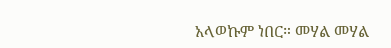አላወኩም ነበር። መሃል መሃል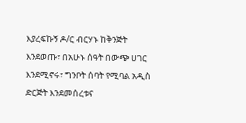እያረፍኩኝ ዶ/ር ብርሃኑ ከቅንጅት እንደወጡ፣ በአሁኑ ሰዓት በውጭ ሀገር እንደሚኖሩ፣ ግንቦት ሰባት የሚባል አዲስ ድርጅት እንደመሰረቱና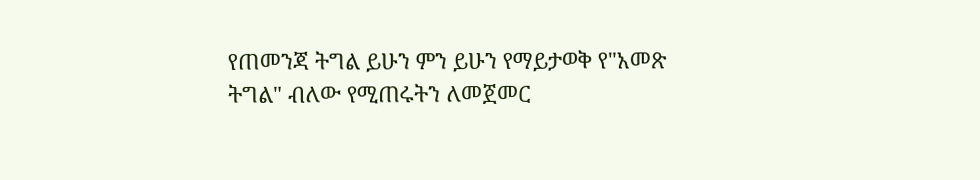የጠመንጃ ትግል ይሁን ምን ይሁን የማይታወቅ የ"አመጽ ትግል" ብለው የሚጠሩትን ለመጀመር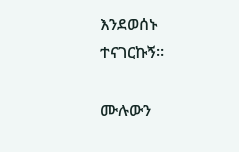እንደወሰኑ ተናገርኩኝ።

ሙሉውን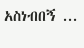አስነብበኝ ...